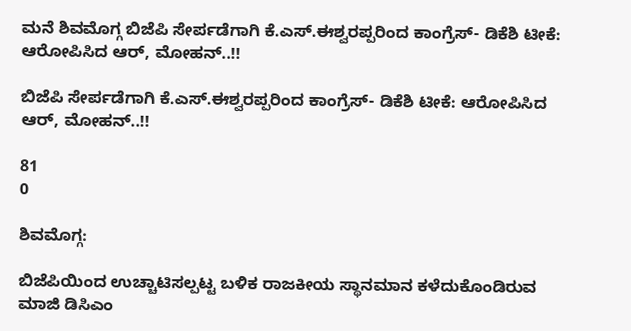ಮನೆ ಶಿವಮೊಗ್ಗ ಬಿಜೆಪಿ ಸೇರ್ಪಡೆಗಾಗಿ ಕೆ.ಎಸ್.ಈಶ್ವರಪ್ಪರಿಂದ ಕಾಂಗ್ರೆಸ್- ಡಿಕೆಶಿ ಟೀಕೆ: ಆರೋಪಿಸಿದ ಆರ್, ಮೋಹನ್..!!

ಬಿಜೆಪಿ ಸೇರ್ಪಡೆಗಾಗಿ ಕೆ.ಎಸ್.ಈಶ್ವರಪ್ಪರಿಂದ ಕಾಂಗ್ರೆಸ್- ಡಿಕೆಶಿ ಟೀಕೆ: ಆರೋಪಿಸಿದ ಆರ್, ಮೋಹನ್..!!

81
0

ಶಿವಮೊಗ್ಗ:

ಬಿಜೆಪಿಯಿಂದ ಉಚ್ಚಾಟಿಸಲ್ಪಟ್ಟ ಬಳಿಕ ರಾಜಕೀಯ ಸ್ಥಾನಮಾನ ಕಳೆದುಕೊಂಡಿರುವ ಮಾಜಿ ಡಿಸಿಎಂ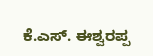ಕೆ.ಎಸ್. ಈಶ್ವರಪ್ಪ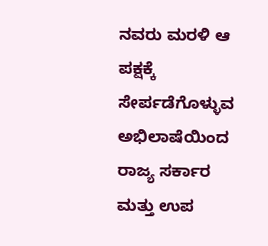ನವರು ಮರಳಿ ಆ ಪಕ್ಷಕ್ಕೆ ಸೇರ್ಪಡೆಗೊಳ್ಳುವ ಅಭಿಲಾಷೆಯಿಂದ ರಾಜ್ಯ ಸರ್ಕಾರ ಮತ್ತು ಉಪ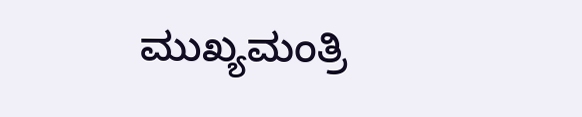ಮುಖ್ಯಮಂತ್ರಿ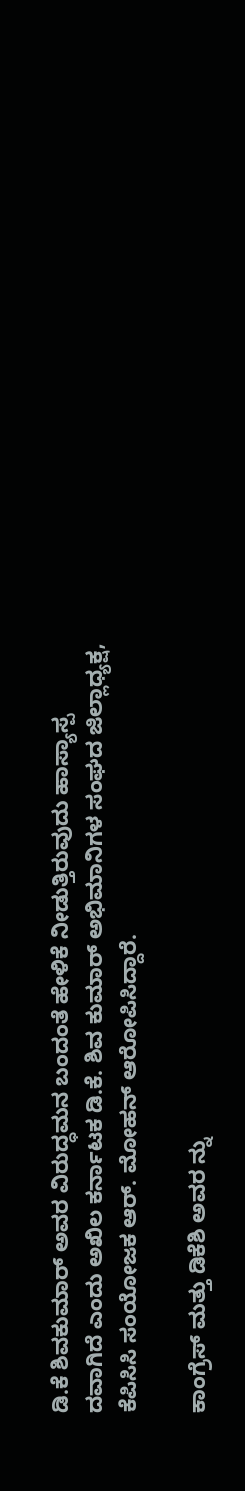ಡಿ.ಕೆ ಶಿವಕುಮಾ‌ರ್ ಅವರ ವಿರುದ್ಧಮನ ಬಂದಂತೆ ಹೇಳಿಕೆ ನೀಡುತ್ತಿರುವುದು ಹಾಸ್ಯಾಸ್ಪ ದವಾಗಿದೆ ಎಂದು ಅಖಿಲ ಕರ್ನಾಟಕ ಡಿ.ಕೆ. ಶಿವ ಕುಮಾರ್ ಅಭಿಮಾನಿಗಳ ಸಂಘದ ಜಿಲ್ಲಾಧ್ಯಕ್ಷ, ಕೆಪಿಸಿಸಿ ಸಂಯೋಜಕ ಆರ್. ಮೋಹನ್ ಆರೋಪಿಸಿದ್ದಾರೆ.

ಕಾಂಗ್ರೆಸ್ ಮತ್ತು ಡಿಕೆಶಿ ಅವರ ನ್ನು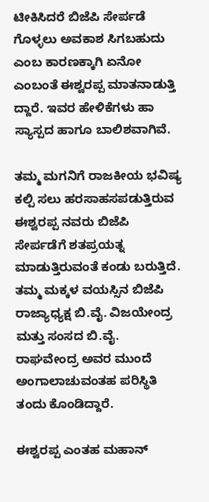ಟೀಕಿಸಿದರೆ ಬಿಜೆಪಿ ಸೇರ್ಪಡೆ ಗೊಳ್ಳಲು ಅವಕಾಶ ಸಿಗಬಹುದು ಎಂಬ ಕಾರಣಕ್ಕಾಗಿ ಏನೋ ಎಂಬಂತೆ ಈಶ್ವರಪ್ಪ ಮಾತನಾಡುತ್ತಿ ದ್ದಾರೆ. ಇವರ ಹೇಳಿಕೆಗಳು ಹಾ ಸ್ಯಾಸ್ಪದ ಹಾಗೂ ಬಾಲಿಶವಾಗಿವೆ.

ತಮ್ಮ ಮಗನಿಗೆ ರಾಜಕೀಯ ಭವಿಷ್ಯ ಕಲ್ಪಿ ಸಲು ಹರಸಾಹಸಪಡುತ್ತಿರುವ ಈಶ್ವರಪ್ಪ ನವರು ಬಿಜೆಪಿ ಸೇರ್ಪಡೆಗೆ ಶತಪ್ರಯತ್ನ ಮಾಡುತ್ತಿರುವಂತೆ ಕಂಡು ಬರುತ್ತಿದೆ. ತಮ್ಮ ಮಕ್ಕಳ ವಯಸ್ಸಿನ ಬಿಜೆಪಿ ರಾಜ್ಯಾಧ್ಯಕ್ಷ ಬಿ.ವೈ. ವಿಜಯೇಂದ್ರ ಮತ್ತು ಸಂಸದ ಬಿ.ವೈ. ರಾಘವೇಂದ್ರ ಅವರ ಮುಂದೆ ಅಂಗಾಲಾಚುವಂತಹ ಪರಿಸ್ಥಿತಿ ತಂದು ಕೊಂಡಿದ್ದಾರೆ.

ಈಶ್ವರಪ್ಪ ಎಂತಹ ಮಹಾನ್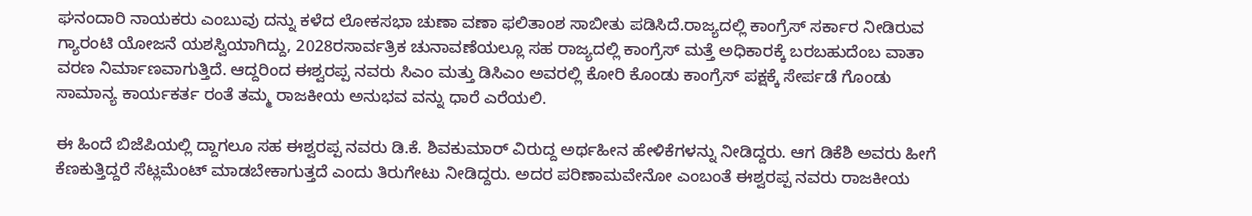ಘನಂದಾರಿ ನಾಯಕರು ಎಂಬುವು ದನ್ನು ಕಳೆದ ಲೋಕಸಭಾ ಚುಣಾ ವಣಾ ಫಲಿತಾಂಶ ಸಾಬೀತು ಪಡಿಸಿದೆ.ರಾಜ್ಯದಲ್ಲಿ ಕಾಂಗ್ರೆಸ್ ಸರ್ಕಾರ ನೀಡಿರುವ ಗ್ಯಾರಂಟಿ ಯೋಜನೆ ಯಶಸ್ವಿಯಾಗಿದ್ದು, 2028ರಸಾರ್ವತ್ರಿಕ ಚುನಾವಣೆಯಲ್ಲೂ ಸಹ ರಾಜ್ಯದಲ್ಲಿ ಕಾಂಗ್ರೆಸ್ ಮತ್ತೆ ಅಧಿಕಾರಕ್ಕೆ ಬರಬಹುದೆಂಬ ವಾತಾ ವರಣ ನಿರ್ಮಾಣವಾಗುತ್ತಿದೆ. ಆದ್ದರಿಂದ ಈಶ್ವರಪ್ಪ ನವರು ಸಿಎಂ ಮತ್ತು ಡಿಸಿಎಂ ಅವರಲ್ಲಿ ಕೋರಿ ಕೊಂಡು ಕಾಂಗ್ರೆಸ್ ಪಕ್ಷಕ್ಕೆ ಸೇರ್ಪಡೆ ಗೊಂಡು ಸಾಮಾನ್ಯ ಕಾರ್ಯಕರ್ತ ರಂತೆ ತಮ್ಮ ರಾಜಕೀಯ ಅನುಭವ ವನ್ನು ಧಾರೆ ಎರೆಯಲಿ.

ಈ ಹಿಂದೆ ಬಿಜೆಪಿಯಲ್ಲಿ ದ್ದಾಗಲೂ ಸಹ ಈಶ್ವರಪ್ಪ ನವರು ಡಿ.ಕೆ. ಶಿವಕುಮಾರ್ ವಿರುದ್ದ ಅರ್ಥಹೀನ ಹೇಳಿಕೆಗಳನ್ನು ನೀಡಿದ್ದರು. ಆಗ ಡಿಕೆಶಿ ಅವರು ಹೀಗೆ ಕೆಣಕುತ್ತಿದ್ದರೆ ಸೆಟ್ಲಮೆಂಟ್ ಮಾಡಬೇಕಾಗುತ್ತದೆ ಎಂದು ತಿರುಗೇಟು ನೀಡಿದ್ದರು. ಅದರ ಪರಿಣಾಮವೇನೋ ಎಂಬಂತೆ ಈಶ್ವರಪ್ಪ ನವರು ರಾಜಕೀಯ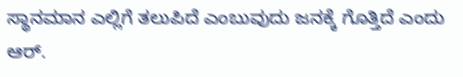ಸ್ಥಾನಮಾನ ಎಲ್ಲಿಗೆ ತಲುಪಿದೆ ಎಂಬುವುದು ಜನಕ್ಕೆ ಗೊತ್ತಿದೆ ಎಂದು ಆರ್.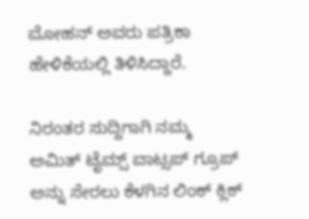ಮೋಹನ್ ಅವರು ಪತ್ರಿಕಾ ಹೇಳಿಕೆಯಲ್ಲಿ ತಿಳಿಸಿದ್ದಾರೆ.

ನಿರಂತರ ಸುದ್ದಿಗಾಗಿ ನಮ್ಮ ಅಮಿತ್ ಟೈಮ್ಸ್ ವಾಟ್ಸಪ್ ಗ್ರೂಪ್ ಅನ್ನು ಸೇರಲು ಕೆಳಗಿನ ಲಿಂಕ್ ಕ್ಲಿಕ್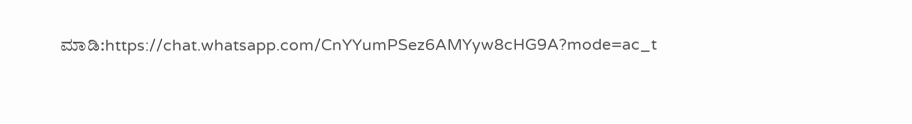ಮಾಡಿ:https://chat.whatsapp.com/CnYYumPSez6AMYyw8cHG9A?mode=ac_t